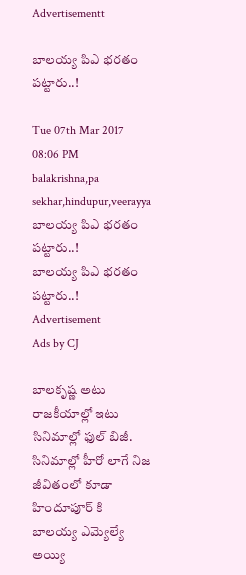Advertisementt

బాలయ్య పిఎ భరతం పట్టారు..!

Tue 07th Mar 2017 08:06 PM
balakrishna,pa sekhar,hindupur,veerayya  బాలయ్య పిఎ భరతం పట్టారు..!
బాలయ్య పిఎ భరతం పట్టారు..!
Advertisement
Ads by CJ

బాలకృష్ణ అటు రాజకీయాల్లో ఇటు సినిమాల్లో ఫుల్ బిజీ. సినిమాల్లో హీరో లాగే నిజ జీవితంలో కూడా హిందూపూర్ కి బాలయ్య ఎమ్యెల్యే అయ్యి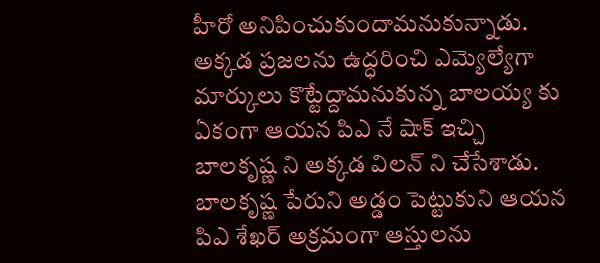హీరో అనిపించుకుందామనుకున్నాడు. అక్కడ ప్రజలను ఉద్ధరించి ఎమ్యెల్యేగా మార్కులు కొట్టేద్దామనుకున్న బాలయ్య కు ఏకంగా ఆయన పిఎ నే షాక్ ఇచ్చి బాలకృష్ణ ని అక్కడ విలన్ ని చేసేశాడు. బాలకృష్ణ పేరుని అడ్డం పెట్టుకుని ఆయన పిఎ శేఖర్ అక్రమంగా ఆస్తులను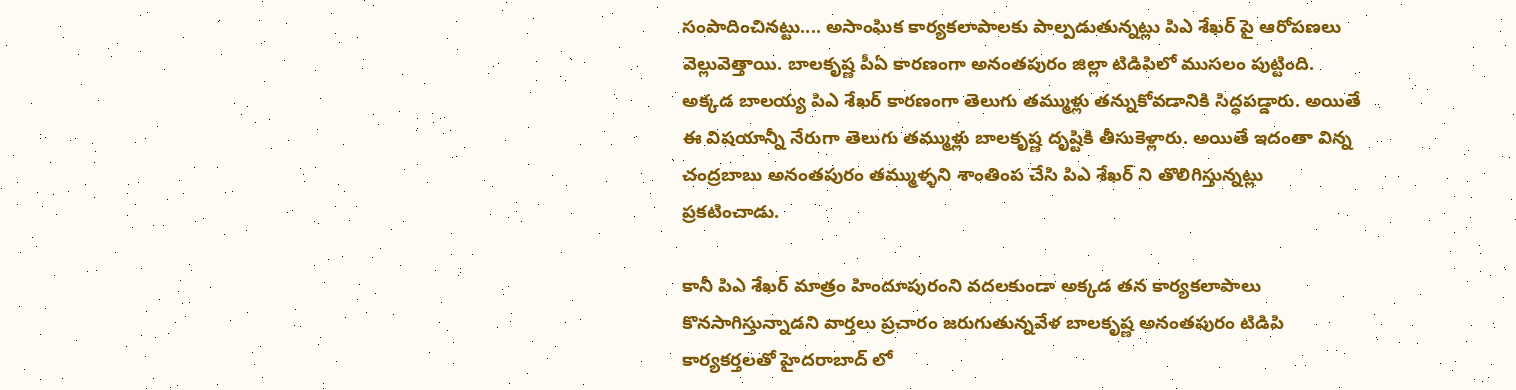సంపాదించినట్టు.... అసాంఘిక కార్యకలాపాలకు పాల్పడుతున్నట్లు పిఎ శేఖర్ పై ఆరోపణలు వెల్లువెత్తాయి. బాలకృష్ణ పీఏ కారణంగా అనంతపురం జిల్లా టిడిపిలో ముసలం పుట్టింది. అక్కడ బాలయ్య పిఎ శేఖర్ కారణంగా తెలుగు తమ్ముళ్లు తన్నుకోవడానికి సిద్ధపడ్డారు. అయితే ఈ విషయాన్నీ నేరుగా తెలుగు తమ్ముళ్లు బాలకృష్ణ దృష్టికి తీసుకెళ్లారు. అయితే ఇదంతా విన్న చంద్రబాబు అనంతపురం తమ్ముళ్ళని శాంతింప చేసి పిఎ శేఖర్ ని తొలిగిస్తున్నట్లు ప్రకటించాడు.

కానీ పిఎ శేఖర్ మాత్రం హిందూపురంని వదలకుండా అక్కడ తన కార్యకలాపాలు కొనసాగిస్తున్నాడని వార్తలు ప్రచారం జరుగుతున్నవేళ బాలకృష్ణ అనంతపురం టిడిపి కార్యకర్తలతో హైదరాబాద్ లో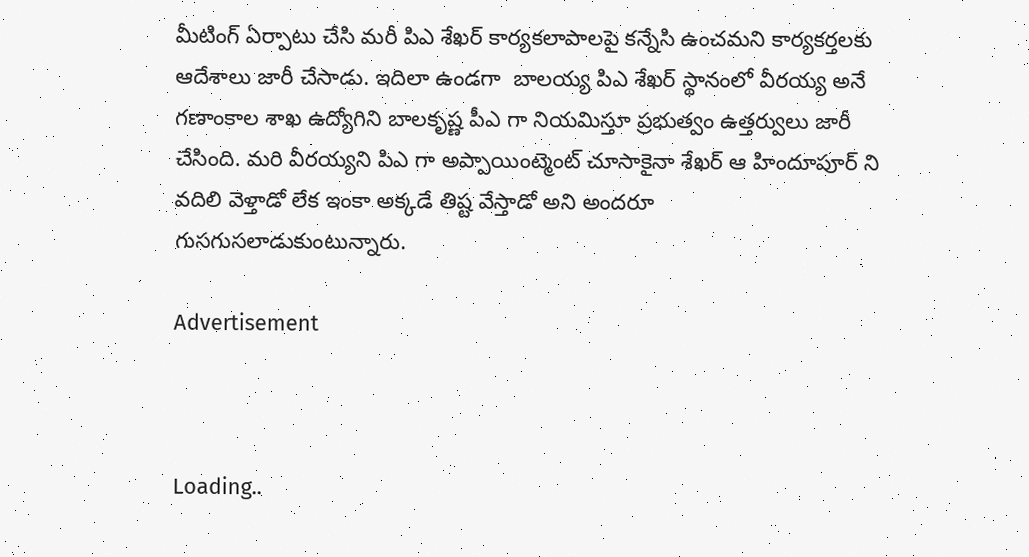మీటింగ్ ఏర్పాటు చేసి మరీ పిఎ శేఖర్ కార్యకలాపాలపై కన్నేసి ఉంచమని కార్యకర్తలకు ఆదేశాలు జారీ చేసాడు. ఇదిలా ఉండగా  బాలయ్య పిఎ శేఖర్ స్థానంలో వీరయ్య అనే గణాంకాల శాఖ ఉద్యోగిని బాలకృష్ణ పీఎ గా నియమిస్తూ ప్రభుత్వం ఉత్తర్వులు జారీ చేసింది. మరి వీరయ్యని పిఎ గా అప్పాయింట్మెంట్ చూసాకైనా శేఖర్ ఆ హిందూపూర్ ని వదిలి వెళ్తాడో లేక ఇంకా అక్కడే తిష్ట వేస్తాడో అని అందరూ గుసగుసలాడుకుంటున్నారు.

Advertisement



Loading..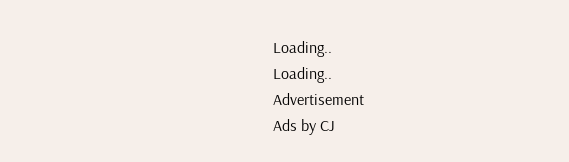Loading..
Loading..
Advertisement
Ads by CJ